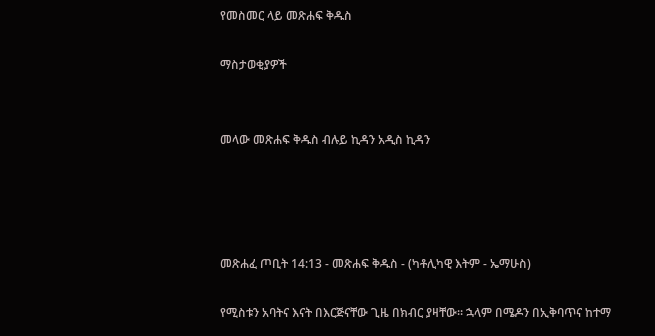የመስመር ላይ መጽሐፍ ቅዱስ

ማስታወቂያዎች


መላው መጽሐፍ ቅዱስ ብሉይ ኪዳን አዲስ ኪዳን




መጽሐፈ ጦቢት 14:13 - መጽሐፍ ቅዱስ - (ካቶሊካዊ እትም - ኤማሁስ)

የሚስቱን አባትና እናት በእርጅናቸው ጊዜ በክብር ያዛቸው። ኋላም በሜዶን በኢቅባጥና ከተማ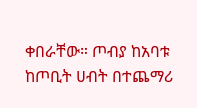ቀበራቸው። ጦብያ ከአባቱ ከጦቢት ሀብት በተጨማሪ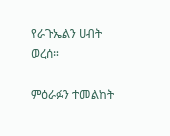የራጉኤልን ሀብት ወረሰ።

ምዕራፉን ተመልከት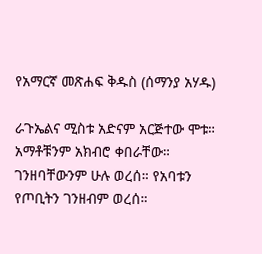የአማርኛ መጽሐፍ ቅዱስ (ሰማንያ አሃዱ)

ራጉኤልና ሚስቱ አድናም አርጅተው ሞቱ። አማቶቹንም አክብሮ ቀበራቸው። ገንዘባቸውንም ሁሉ ወረሰ። የአባቱን የጦቢትን ገንዘብም ወረሰ።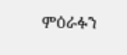ምዕራፉን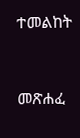ተመልከት



መጽሐፈ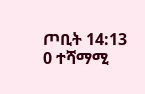ጦቢት 14:13
0 ተሻማሚ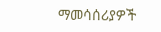ማመሳሰሪያዎች